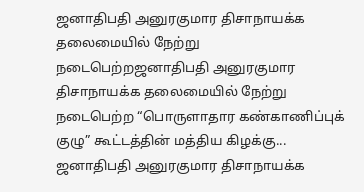ஜனாதிபதி அனுரகுமார திசாநாயக்க தலைமையில் நேற்று நடைபெற்றஜனாதிபதி அனுரகுமார திசாநாயக்க தலைமையில் நேற்று நடைபெற்ற “பொருளாதார கண்காணிப்புக் குழு” கூட்டத்தின் மத்திய கிழக்கு...
ஜனாதிபதி அனுரகுமார திசாநாயக்க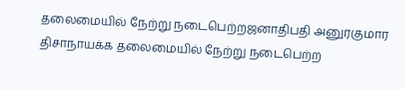தலைமையில் நேற்று நடைபெற்றஜனாதிபதி அனுரகுமார திசாநாயக்க தலைமையில் நேற்று நடைபெற்ற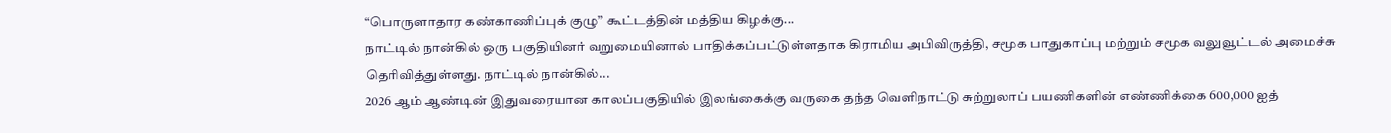“பொருளாதார கண்காணிப்புக் குழு” கூட்டத்தின் மத்திய கிழக்கு...
நாட்டில் நான்கில் ஒரு பகுதியினர் வறுமையினால் பாதிக்கப்பட்டுள்ளதாக கிராமிய அபிவிருத்தி, சமூக பாதுகாப்பு மற்றும் சமூக வலுவூட்டல் அமைச்சு தெரிவித்துள்ளது. நாட்டில் நான்கில்...
2026 ஆம் ஆண்டின் இதுவரையான காலப்பகுதியில் இலங்கைக்கு வருகை தந்த வெளிநாட்டு சுற்றுலாப் பயணிகளின் எண்ணிக்கை 600,000 ஐத்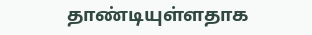தாண்டியுள்ளதாக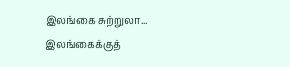இலங்கை சுற்றுலா...
இலங்கைக்குத்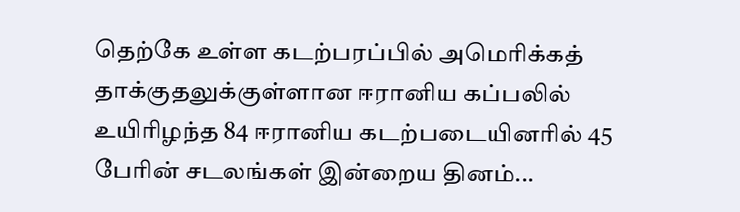தெற்கே உள்ள கடற்பரப்பில் அமெரிக்கத் தாக்குதலுக்குள்ளான ஈரானிய கப்பலில் உயிரிழந்த 84 ஈரானிய கடற்படையினரில் 45 பேரின் சடலங்கள் இன்றைய தினம்...